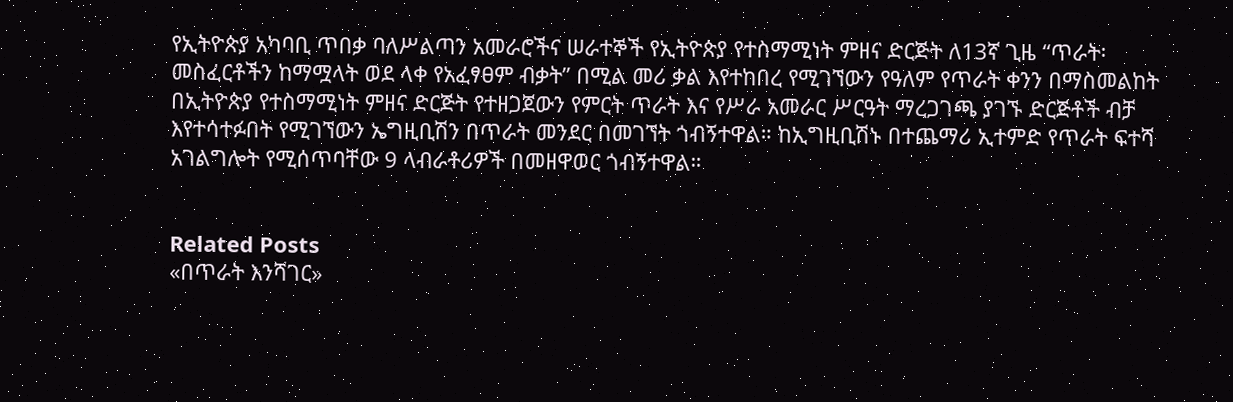የኢትዮጵያ አካባቢ ጥበቃ ባለሥልጣን አመራሮችና ሠራተኞች የኢትዮጵያ የተስማሚነት ምዘና ድርጅት ለ13ኛ ጊዜ “ጥራት፡ መስፈርቶችን ከማሟላት ወደ ላቀ የአፈፃፀም ብቃት” በሚል መሪ ቃል እየተከበረ የሚገኘውን የዓለም የጥራት ቀንን በማስመልከት በኢትዮጵያ የተስማሚነት ምዘና ድርጅት የተዘጋጀውን የምርት ጥራት እና የሥራ አመራር ሥርዓት ማረጋገጫ ያገኙ ድርጅቶች ብቻ እየተሳተፉበት የሚገኘውን ኤግዚቢሽን በጥራት መንደር በመገኘት ጎብኝተዋል። ከኢግዚቢሽኑ በተጨማሪ ኢተምድ የጥራት ፍተሻ አገልግሎት የሚሰጥባቸው 9 ላብራቶሪዎች በመዘዋወር ጎብኝተዋል።


Related Posts
«በጥራት እንሻገር»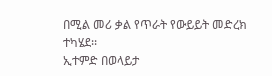በሚል መሪ ቃል የጥራት የውይይት መድረክ ተካሄደ፡፡
ኢተምድ በወላይታ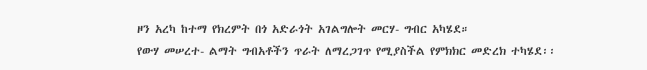ዞን አረካ ከተማ የክረምት በጎ አድራጎት አገልግሎት መርሃ- ግብር አካሄደ።
የውሃ መሠረተ- ልማት ግብአቶችን ጥራት ለማረጋገጥ የሚያስችል የምክክር መድረክ ተካሄደ፡፡